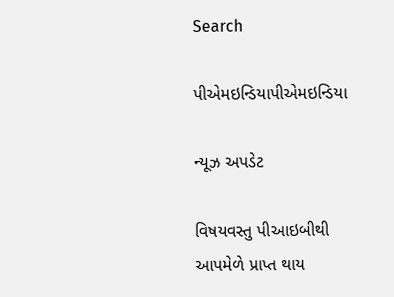Search

પીએમઇન્ડિયાપીએમઇન્ડિયા

ન્યૂઝ અપડેટ

વિષયવસ્તુ પીઆઇબીથી આપમેળે પ્રાપ્ત થાય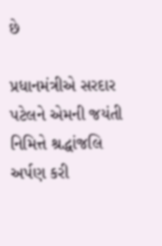છે

પ્રધાનમંત્રીએ સરદાર પટેલને એમની જયંતી નિમિત્તે શ્રદ્ધાંજલિ અર્પણ કરી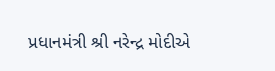પ્રધાનમંત્રી શ્રી નરેન્દ્ર મોદીએ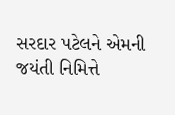સરદાર પટેલને એમની જયંતી નિમિત્તે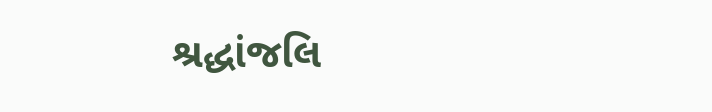શ્રદ્ધાંજલિ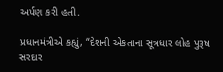અર્પણ કરી હતી.

પ્રધાનમંત્રીએ કહ્યું, “દેશની એકતાના સૂત્રધાર લોહ પુરૂષ સરદાર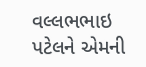વલ્લભભાઇ પટેલને એમની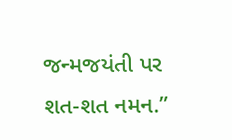જન્મજયંતી પર શત-શત નમન.”